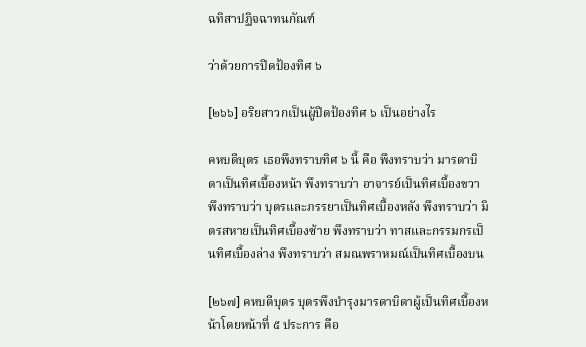ฉทิสาปฏิจฉาทนกัณฑ์

ว่าด้วยการปิดป้องทิศ ๖

[๒๖๖] อริยสาวกเป็นผู้ปิดป้องทิศ ๖ เป็นอย่างไร

คหบดีบุตร เธอพึงทราบทิศ ๖ นี้ คือ พึงทราบว่า มารดาบิดาเป็นทิศเบื้องหน้า พึงทราบว่า อาจารย์เป็นทิศเบื้องขวา พึงทราบว่า บุตรและภรรยาเป็นทิศเบื้องหลัง พึงทราบว่า มิตรสหายเป็นทิศเบื้องซ้าย พึงทราบว่า ทาสและกรรมกรเป็นทิศเบื้องล่าง พึงทราบว่า สมณพราหมณ์เป็นทิศเบื้องบน

[๒๖๗] คหบดีบุตร บุตรพึงบำรุงมารดาบิดาผู้เป็นทิศเบื้องหน้าโดยหน้าที่ ๕ ประการ คือ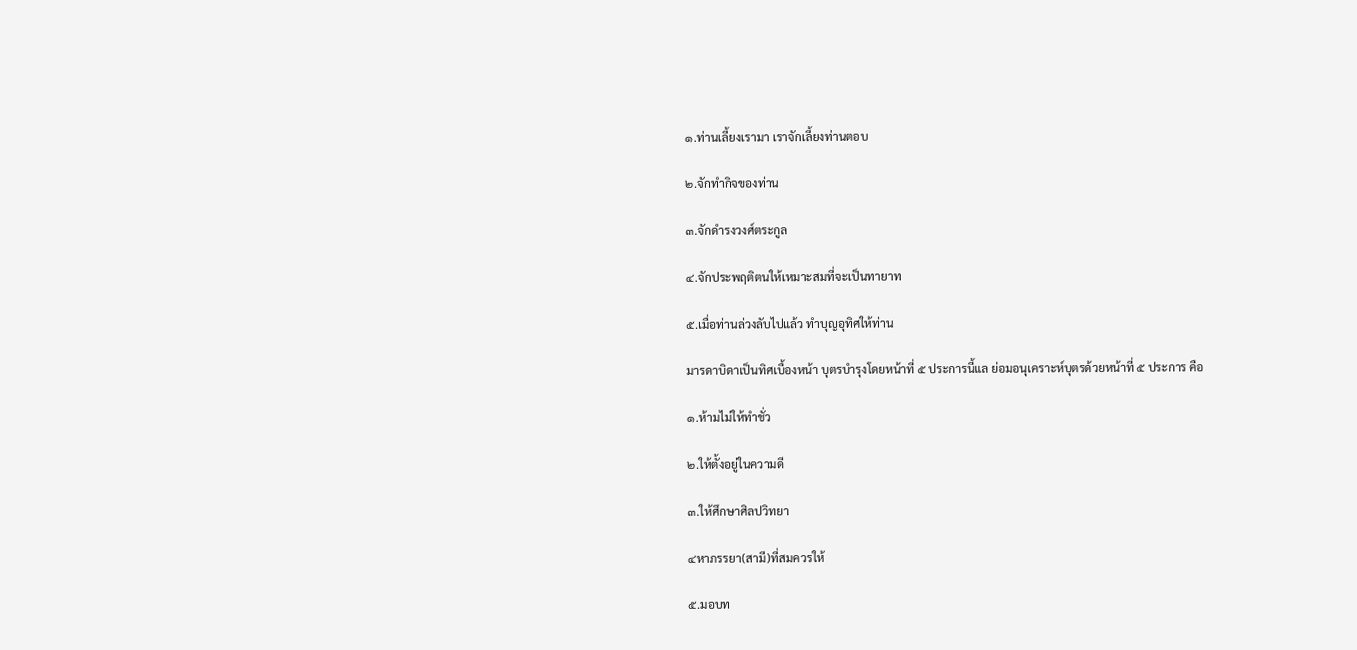๑.ท่านเลี้ยงเรามา เราจักเลี้ยงท่านตอบ

๒.จักทำกิจของท่าน

๓.จักดำรงวงศ์ตระกูล

๔.จักประพฤติตนให้เหมาะสมที่จะเป็นทายาท

๕.เมื่อท่านล่วงลับไปแล้ว ทำบุญอุทิศให้ท่าน

มารดาบิดาเป็นทิศเบื้องหน้า บุตรบำรุงโดยหน้าที่ ๕ ประการนี้แล ย่อมอนุเคราะห์บุตรด้วยหน้าที่ ๕ ประการ คือ

๑.ห้ามไม่ให้ทำชั่ว

๒.ให้ตั้งอยู่ในความดี

๓.ให้ศึกษาศิลปวิทยา

๔หาภรรยา(สามี)ที่สมควรให้

๕.มอบท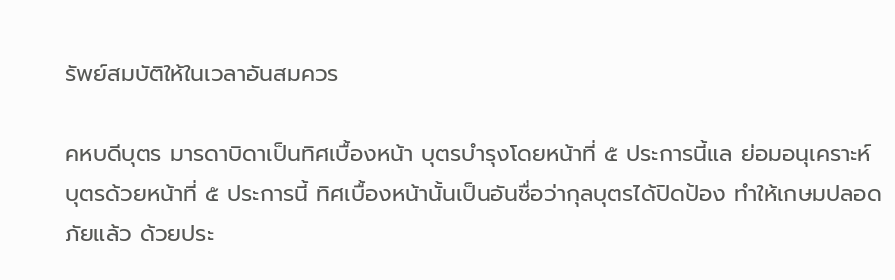รัพย์สมบัติให้ในเวลาอันสมควร

คหบดีบุตร มารดาบิดาเป็นทิศเบื้องหน้า บุตรบำรุงโดยหน้าที่ ๕ ประการนี้แล ย่อมอนุเคราะห์บุตรด้วยหน้าที่ ๕ ประการนี้ ทิศเบื้องหน้านั้นเป็นอันชื่อว่ากุลบุตรได้ปิดป้อง ทำให้เกษมปลอดภัยแล้ว ด้วยประ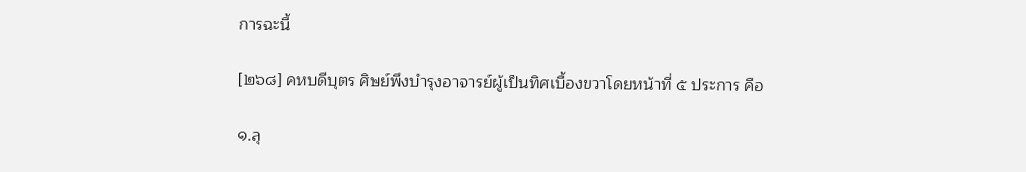การฉะนี้

[๒๖๘] คหบดีบุตร ศิษย์พึงบำรุงอาจารย์ผู้เป็นทิศเบื้องขวาโดยหน้าที่ ๕ ประการ คือ

๑.ลุ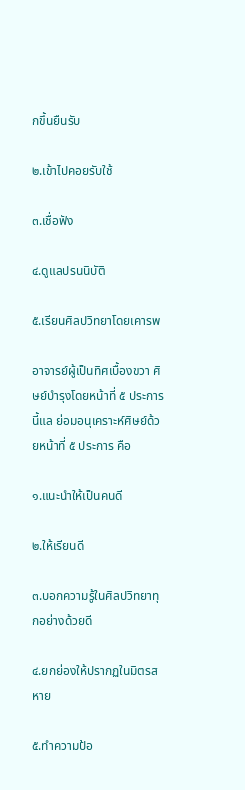กขึ้นยืนรับ

๒.เข้าไปคอยรับใช้

๓.เชื่อฟัง

๔.ดูแลปรนนิบัติ

๕.เรียนศิลปวิทยาโดยเคารพ

อาจารย์ผู้เป็นทิศเบื้องขวา ศิษย์บำรุงโดยหน้าที่ ๕ ประการนี้แล ย่อมอนุเคราะห์ศิษย์ด้วยหน้าที่ ๕ ประการ คือ

๑.แนะนำให้เป็นคนดี

๒.ให้เรียนดี

๓.บอกความรู้ในศิลปวิทยาทุกอย่างด้วยดี

๔.ยกย่องให้ปรากฏในมิตรสหาย

๕.ทำความป้อ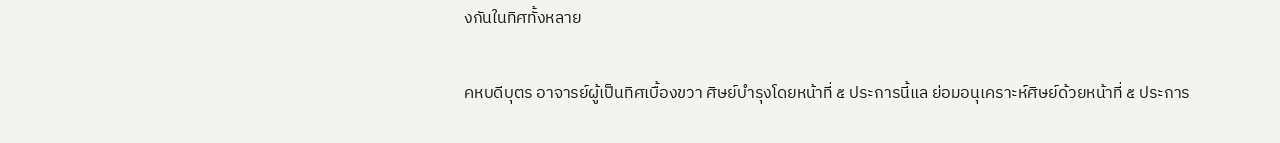งกันในทิศทั้งหลาย

คหบดีบุตร อาจารย์ผู้เป็นทิศเบื้องขวา ศิษย์บำรุงโดยหน้าที่ ๕ ประการนี้แล ย่อมอนุเคราะห์ศิษย์ด้วยหน้าที่ ๕ ประการ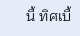นี้ ทิศเบื้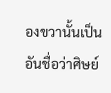องขวานั้นเป็นอันชื่อว่าศิษย์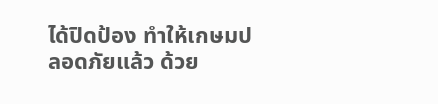ได้ปิดป้อง ทำให้เกษมปลอดภัยแล้ว ด้วย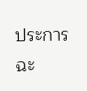ประการฉะ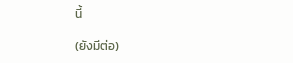นี้

(ยังมีต่อ)